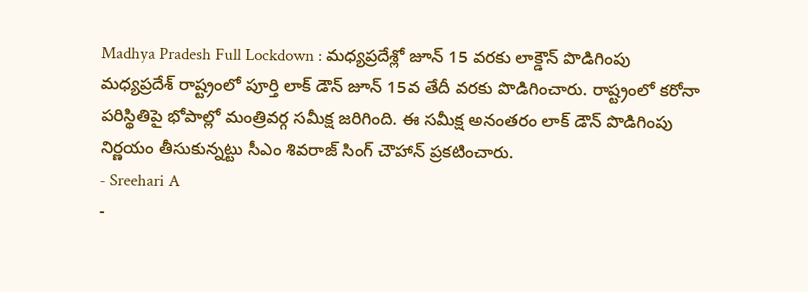Madhya Pradesh Full Lockdown : మధ్యప్రదేశ్లో జూన్ 15 వరకు లాక్డౌన్ పొడిగింపు
మధ్యప్రదేశ్ రాష్ట్రంలో పూర్తి లాక్ డౌన్ జూన్ 15వ తేదీ వరకు పొడిగించారు. రాష్ట్రంలో కరోనా పరిస్థితిపై భోపాల్లో మంత్రివర్గ సమీక్ష జరిగింది. ఈ సమీక్ష అనంతరం లాక్ డౌన్ పొడిగింపు నిర్ణయం తీసుకున్నట్టు సీఎం శివరాజ్ సింగ్ చౌహాన్ ప్రకటించారు.
- Sreehari A
-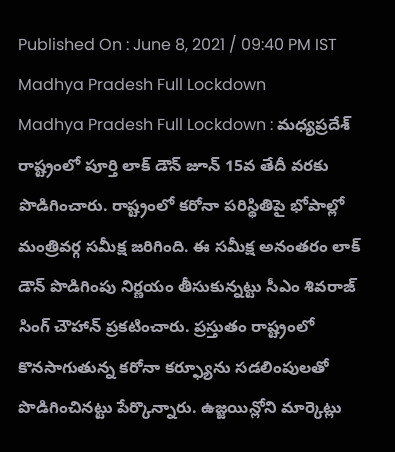Published On : June 8, 2021 / 09:40 PM IST
Madhya Pradesh Full Lockdown
Madhya Pradesh Full Lockdown : మధ్యప్రదేశ్ రాష్ట్రంలో పూర్తి లాక్ డౌన్ జూన్ 15వ తేదీ వరకు పొడిగించారు. రాష్ట్రంలో కరోనా పరిస్థితిపై భోపాల్లో మంత్రివర్గ సమీక్ష జరిగింది. ఈ సమీక్ష అనంతరం లాక్ డౌన్ పొడిగింపు నిర్ణయం తీసుకున్నట్టు సీఎం శివరాజ్ సింగ్ చౌహాన్ ప్రకటించారు. ప్రస్తుతం రాష్ట్రంలో కొనసాగుతున్న కరోనా కర్ఫ్యూను సడలింపులతో పొడిగించినట్టు పేర్కొన్నారు. ఉజ్జయిన్లోని మార్కెట్లు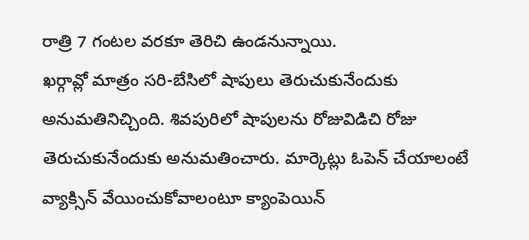రాత్రి 7 గంటల వరకూ తెరిచి ఉండనున్నాయి.
ఖర్గావ్లో మాత్రం సరి-బేసిలో షాపులు తెరుచుకునేందుకు అనుమతినిచ్చింది. శివపురిలో షాపులను రోజువిడిచి రోజు తెరుచుకునేందుకు అనుమతించారు. మార్కెట్లు ఓపెన్ చేయాలంటే వ్యాక్సిన్ వేయించుకోవాలంటూ క్యాంపెయిన్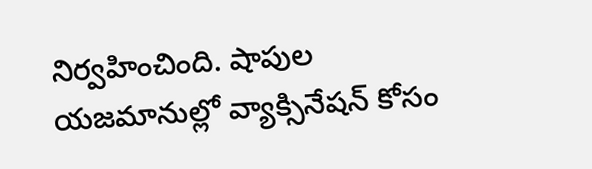నిర్వహించింది. షాపుల యజమానుల్లో వ్యాక్సినేషన్ కోసం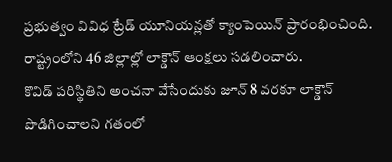ప్రభుత్వం వివిధ ట్రేడ్ యూనియన్లతో క్యాంపెయిన్ ప్రారంభించింది. రాష్ట్రంలోని 46 జిల్లాల్లో లాక్డౌన్ ఆంక్షలు సడలించారు.
కొవిడ్ పరిస్థితిని అంచనా వేసేందుకు జూన్ 8 వరకూ లాక్డౌన్ పొడిగించాలని గతంలో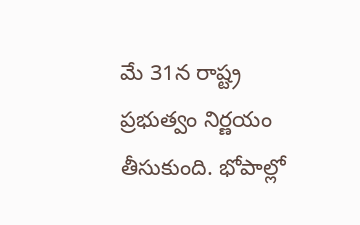మే 31న రాష్ట్ర ప్రభుత్వం నిర్ణయం తీసుకుంది. భోపాల్లో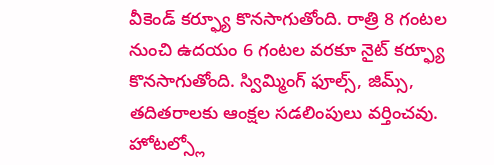వీకెండ్ కర్ఫ్యూ కొనసాగుతోంది. రాత్రి 8 గంటల నుంచి ఉదయం 6 గంటల వరకూ నైట్ కర్ఫ్యూ కొనసాగుతోంది. స్విమ్మింగ్ ఫూల్స్, జిమ్స్, తదితరాలకు ఆంక్షల సడలింపులు వర్తించవు. హోటల్స్లో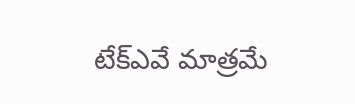టేక్ఎవే మాత్రమే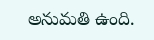అనుమతి ఉంది.